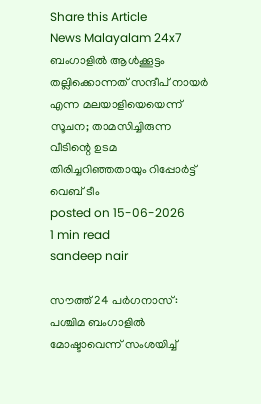Share this Article
News Malayalam 24x7
ബംഗാളിൽ ആൾക്കൂട്ടം തല്ലിക്കൊന്നത് സന്ദീപ് നായർ എന്ന മലയാളിയെയെന്ന് സൂചന; താമസിച്ചിരുന്ന വീടിന്റെ ഉടമ തിരിച്ചറിഞ്ഞതായും റിപ്പോർട്ട്
വെബ് ടീം
posted on 15-06-2026
1 min read
sandeep nair

സൗത്ത് 24 പർഗനാസ്: പശ്ചിമ ബംഗാളിൽ മോഷ്ടാവെന്ന് സംശയിച്ച്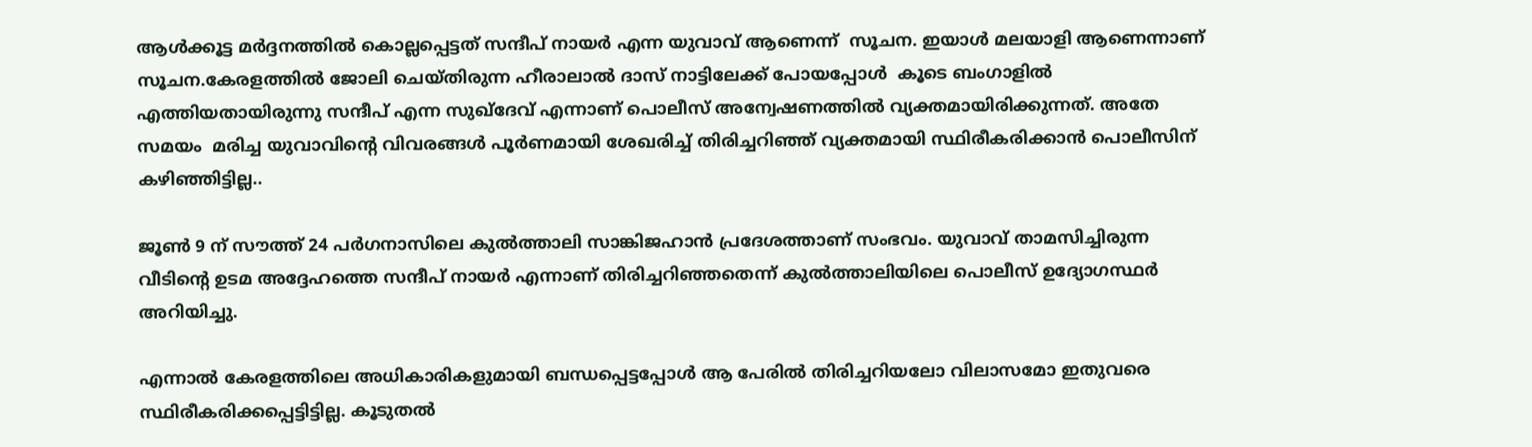ആൾക്കൂട്ട മർദ്ദനത്തിൽ കൊല്ലപ്പെട്ടത് സന്ദീപ് നായർ എന്ന യുവാവ് ആണെന്ന്  സൂചന. ഇയാൾ മലയാളി ആണെന്നാണ് സൂചന.കേരളത്തിൽ ജോലി ചെയ്തിരുന്ന ഹീരാലാൽ ദാസ് നാട്ടിലേക്ക് പോയപ്പോൾ  കൂടെ ബംഗാളിൽ എത്തിയതായിരുന്നു സന്ദീപ് എന്ന സുഖ്‌ദേവ് എന്നാണ് പൊലീസ് അന്വേഷണത്തിൽ വ്യക്തമായിരിക്കുന്നത്. അതേ സമയം  മരിച്ച യുവാവിന്റെ വിവരങ്ങൾ പൂർണമായി ശേഖരിച്ച് തിരിച്ചറിഞ്ഞ് വ്യക്തമായി സ്ഥിരീകരിക്കാൻ പൊലീസിന് കഴിഞ്ഞിട്ടില്ല..

ജൂൺ 9 ന് സൗത്ത് 24 പർഗനാസിലെ കുൽത്താലി സാങ്കിജഹാൻ പ്രദേശത്താണ് സംഭവം. യുവാവ് താമസിച്ചിരുന്ന വീടിന്റെ ഉടമ അദ്ദേഹത്തെ സന്ദീപ് നായർ എന്നാണ് തിരിച്ചറിഞ്ഞതെന്ന് കുൽത്താലിയിലെ പൊലീസ് ഉദ്യോഗസ്ഥർ അറിയിച്ചു.

എന്നാൽ കേരളത്തിലെ അധികാരികളുമായി ബന്ധപ്പെട്ടപ്പോൾ ആ പേരിൽ തിരിച്ചറിയലോ വിലാസമോ ഇതുവരെ സ്ഥിരീകരിക്കപ്പെട്ടിട്ടില്ല. കൂടുതൽ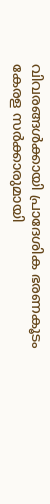വിവരങ്ങൾക്കായി പ്രാദേശിക ഭരണകൂടം കേരള സർക്കാരുമായി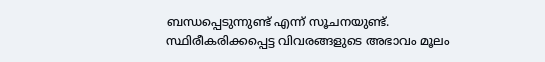ബന്ധപ്പെടുന്നുണ്ട് എന്ന് സൂചനയുണ്ട്. സ്ഥിരീകരിക്കപ്പെട്ട വിവരങ്ങളുടെ അഭാവം മൂലം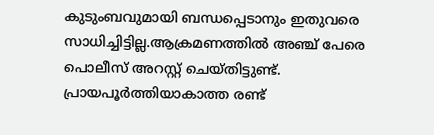കുടുംബവുമായി ബന്ധപ്പെടാനും ഇതുവരെ സാധിച്ചിട്ടില്ല.ആക്രമണത്തിൽ അഞ്ച് പേരെ പൊലീസ് അറസ്റ്റ് ചെയ്തിട്ടുണ്ട്. പ്രായപൂർത്തിയാകാത്ത രണ്ട്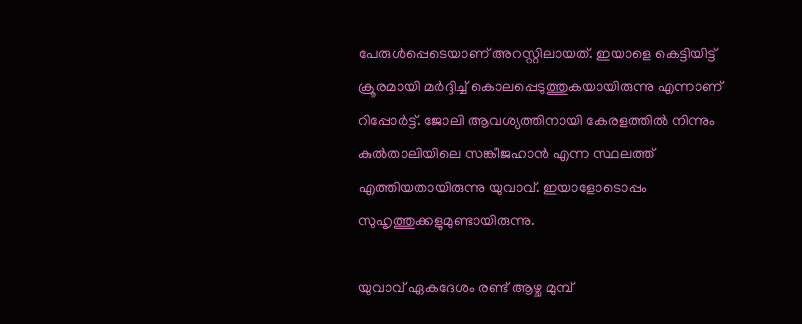പേരുൾപ്പെടെയാണ് അറസ്റ്റിലായത്. ഇയാളെ കെട്ടിയിട്ട് ക്രൂരമായി മർദ്ദിച്ച് കൊലപ്പെടുത്തുകയായിരുന്നു എന്നാണ് റിപ്പോർട്ട്. ജോലി ആവശ്യത്തിനായി കേരളത്തിൽ നിന്നും കുൽതാലിയിലെ സങ്കീജഹാൻ എന്ന സ്ഥലത്ത് എത്തിയതായിരുന്നു യുവാവ്. ഇയാളോടൊപ്പം സുഹൃത്തുക്കളുമുണ്ടായിരുന്നു.

യുവാവ് ഏകദേശം രണ്ട് ആഴ്ച മുമ്പ്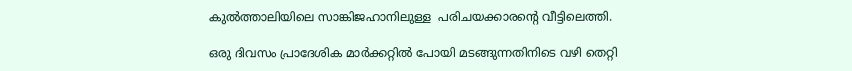കുൽത്താലിയിലെ സാങ്കിജഹാനിലുള്ള  പരിചയക്കാരന്റെ വീട്ടിലെത്തി.

ഒരു ദിവസം പ്രാദേശിക മാർക്കറ്റിൽ പോയി മടങ്ങുന്നതിനിടെ വഴി തെറ്റി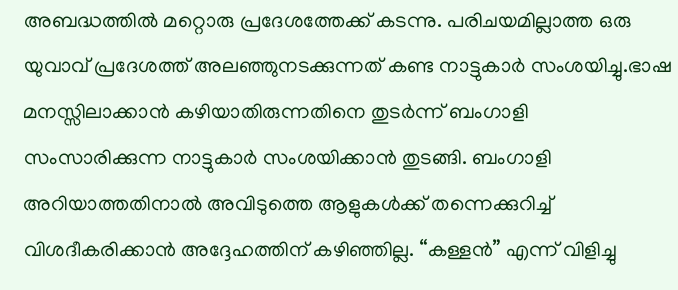അബദ്ധത്തിൽ മറ്റൊരു പ്രദേശത്തേക്ക് കടന്നു. പരിചയമില്ലാത്ത ഒരു യുവാവ് പ്രദേശത്ത് അലഞ്ഞുനടക്കുന്നത് കണ്ട നാട്ടുകാർ സംശയിച്ചു.ഭാഷ മനസ്സിലാക്കാൻ കഴിയാതിരുന്നതിനെ തുടർന്ന് ബംഗാളി സംസാരിക്കുന്ന നാട്ടുകാർ സംശയിക്കാൻ തുടങ്ങി. ബംഗാളി അറിയാത്തതിനാൽ അവിടുത്തെ ആളുകൾക്ക് തന്നെക്കുറിച്ച് വിശദീകരിക്കാൻ അദ്ദേഹത്തിന് കഴിഞ്ഞില്ല. “കള്ളൻ” എന്ന് വിളിച്ചു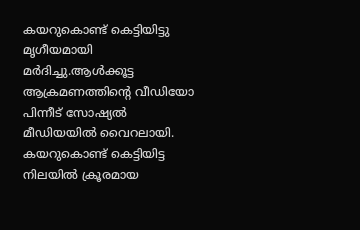കയറുകൊണ്ട് കെട്ടിയിട്ടു മൃഗീയമായി മർദിച്ചു.ആൾക്കൂട്ട ആക്രമണത്തിന്റെ വീഡിയോ പിന്നീട് സോഷ്യൽ മീഡിയയിൽ വൈറലായി.  കയറുകൊണ്ട് കെട്ടിയിട്ട നിലയിൽ ക്രൂരമായ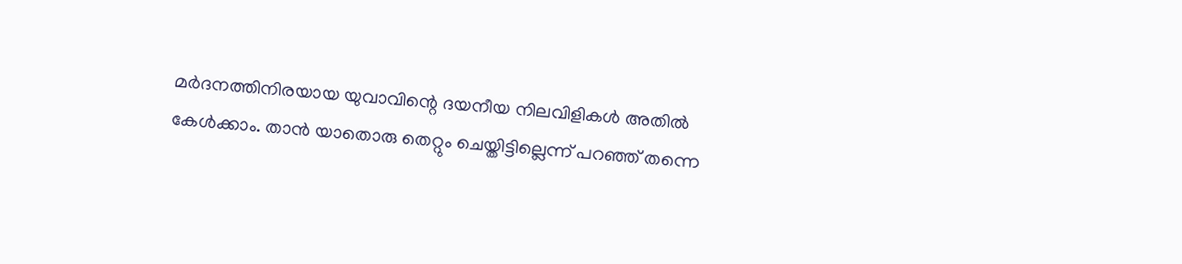മർദനത്തിനിരയായ യുവാവിന്റെ ദയനീയ നിലവിളികൾ അതിൽ കേൾക്കാം. താൻ യാതൊരു തെറ്റും ചെയ്തിട്ടില്ലെന്ന് പറഞ്ഞ് തന്നെ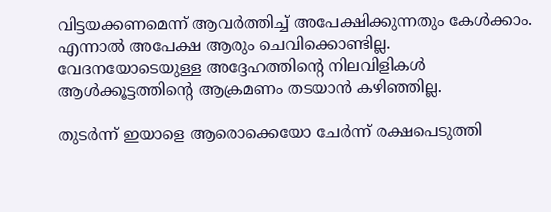വിട്ടയക്കണമെന്ന് ആവർത്തിച്ച് അപേക്ഷിക്കുന്നതും കേൾക്കാം. എന്നാൽ അപേക്ഷ ആരും ചെവിക്കൊണ്ടില്ല. വേദനയോടെയുള്ള അദ്ദേഹത്തിന്റെ നിലവിളികൾ ആൾക്കൂട്ടത്തിന്റെ ആക്രമണം തടയാൻ കഴിഞ്ഞില്ല.

തുടർന്ന് ഇയാളെ ആരൊക്കെയോ ചേർന്ന് രക്ഷപെടുത്തി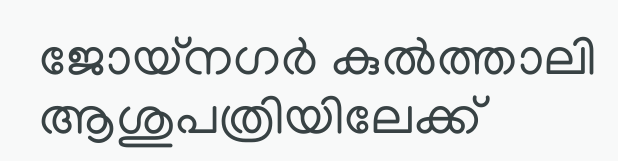ജോയ്നഗർ കുൽത്താലി ആശുപത്രിയിലേക്ക്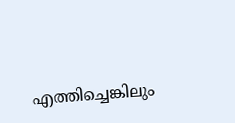എത്തിച്ചെങ്കിലും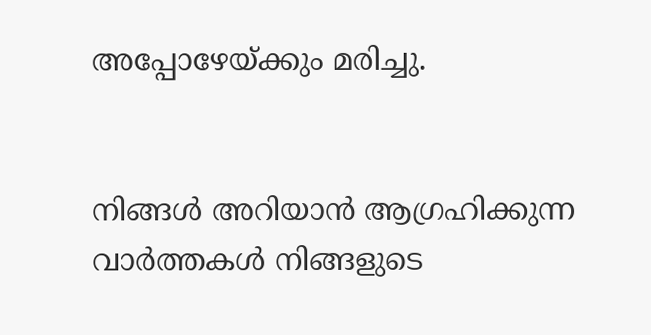അപ്പോഴേയ്ക്കും മരിച്ചു.


നിങ്ങൾ അറിയാൻ ആഗ്രഹിക്കുന്ന വാർത്തകൾ നിങ്ങളുടെ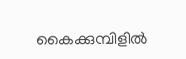കൈക്കുമ്പിളിൽ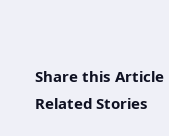Share this Article
Related Stories